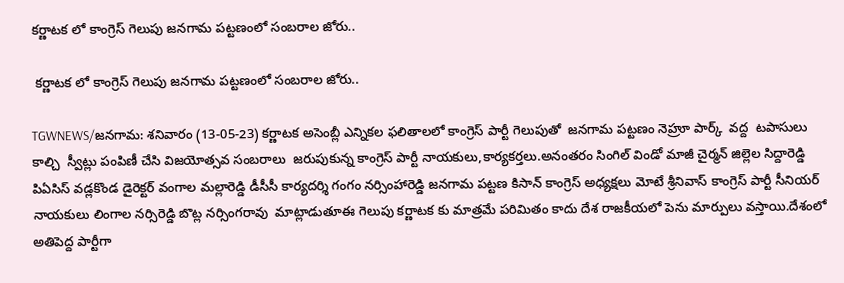కర్ణాటక లో కాంగ్రెస్ గెలుపు జనగామ పట్టణంలో సంబరాల జోరు..

 కర్ణాటక లో కాంగ్రెస్ గెలుపు జనగామ పట్టణంలో సంబరాల జోరు..

TGWNEWS/జనగామ: శనివారం (13-05-23) కర్ణాటక అసెంబ్లీ ఎన్నికల ఫలితాలలో కాంగ్రెస్ పార్టీ గెలుపుతో  జనగామ పట్టణం నెహ్రూ పార్క్  వద్ద  టపాసులు కాల్చి  స్వీట్లు పంపిణీ చేసి విజయోత్సవ సంబరాలు  జరుపుకున్న కాంగ్రెస్ పార్టీ నాయకులు,కార్యకర్తలు.అనంతరం సింగిల్ విండో మాజీ చైర్మన్ జిల్లెల సిద్దారెడ్డి పిఏసిస్ వడ్లకొండ డైరెక్టర్ వంగాల మల్లారెడ్డి డీసీసీ కార్యదర్శి గంగం నర్సింహారెడ్డి జనగామ పట్టణ కిసాన్ కాంగ్రెస్ అధ్యక్షలు మోటే శ్రీనివాస్ కాంగ్రెస్ పార్టీ సీనియర్ నాయకులు లింగాల నర్సిరెడ్డి బొట్ల నర్సింగరావు  మాట్లాడుతూఈ గెలుపు కర్ణాటక కు మాత్రమే పరిమితం కాదు దేశ రాజకీయలో పెను మార్పులు వస్తాయి.దేశంలో అతిపెద్ద పార్టీగా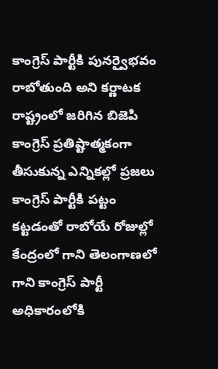కాంగ్రెస్ పార్టీకి పునర్వైభవం  రాబోతుంది అని కర్ణాటక రాష్ట్రంలో జరిగిన బిజెపి కాంగ్రెస్ ప్రతిష్టాత్మకంగా తీసుకున్న ఎన్నికల్లో ప్రజలు కాంగ్రెస్ పార్టీకి పట్టం కట్టడంతో రాబోయే రోజుల్లో కేంద్రంలో గాని తెలంగాణలో గాని కాంగ్రెస్ పార్టీ అధికారంలోకి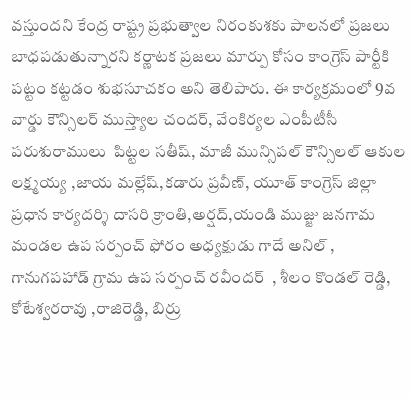వస్తుందని కేంద్ర రాష్ట్ర ప్రభుత్వాల నిరంకుశకు పాలనలో ప్రజలు బాధపడుతున్నారని కర్ణాటక ప్రజలు మార్పు కోసం కాంగ్రెస్ పార్టీకి పట్టం కట్టడం శుభసూచకం అని తెలిపారు. ఈ కార్యక్రమంలో 9వ వార్డు కౌన్సిలర్ ముస్త్యాల చందర్, వేంకిర్యల ఎంపీటీసీ పరుశురాములు  పిట్టల సతీష్, మాజీ మున్సిపల్ కౌన్సిలల్ ఆకుల లక్ష్మయ్య ,జాయ మల్లేష్,కడారు ప్రవీణ్, యూత్ కాంగ్రెస్ జిల్లా ప్రధాన కార్యదర్శి దాసరి క్రాంతి,అర్షద్,యండి ముజ్జు జనగామ మండల ఉప సర్పంచ్ ఫోరం అధ్యక్షుడు గాదే అనిల్ , గానుగపహాడ్ గ్రామ ఉప సర్పంచ్ రవీందర్  , శీలం కొండల్ రెడ్డి, కోటేశ్వరరావు ,రాజిరెడ్డి, బిర్రు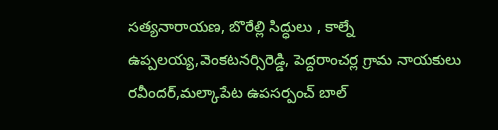సత్యనారాయణ, బొరేల్లి సిద్ధులు , కాల్నే ఉప్పలయ్య,వెంకటనర్సిరెడ్డి, పెద్దరాంచర్ల గ్రామ నాయకులు రవీందర్,మల్కాపేట ఉపసర్పంచ్ బాల్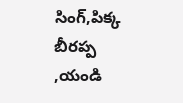సింగ్,పిక్క బీరప్ప ,యండి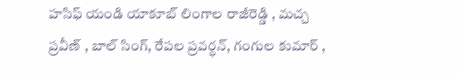హసిఫ్ యండి యాకూబ్ లింగాల రాజీరెడ్డి , మచ్చ ప్రవీణ్ , బాల్ సింగ్, రేపల ప్రవర్ధన్, గంగుల కుమార్ ,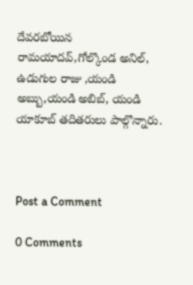దేవరబోయిన రామయాదవ్,గోల్కొండ అనిల్, ఉడుగుల రాజు ,యండి అబ్బు,యండి అబిబ్, యండి యాకూబ్ తదితరులు పాల్గొన్నారు.



Post a Comment

0 Comments